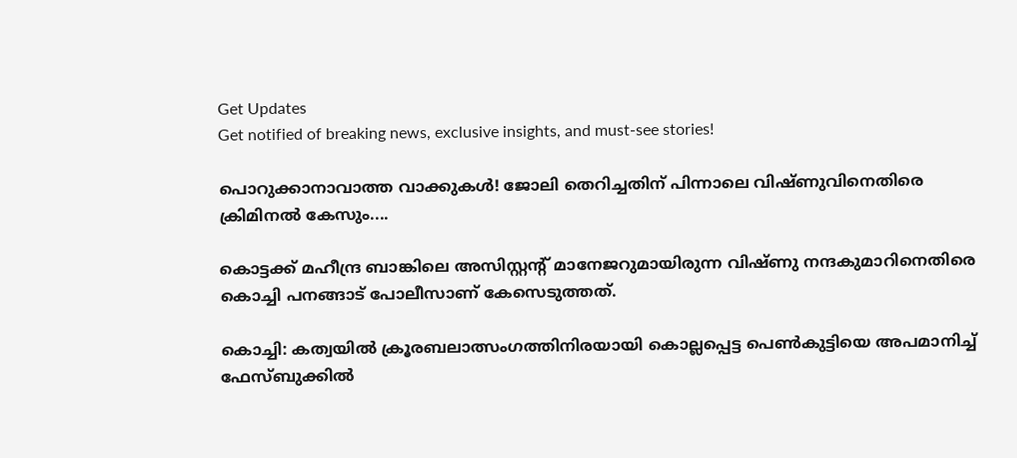Get Updates
Get notified of breaking news, exclusive insights, and must-see stories!

പൊറുക്കാനാവാത്ത വാക്കുകൾ! ജോലി തെറിച്ചതിന് പിന്നാലെ വിഷ്ണുവിനെതിരെ ക്രിമിനൽ കേസും....

കൊട്ടക്ക് മഹീന്ദ്ര ബാങ്കിലെ അസിസ്റ്റന്റ് മാനേജറുമായിരുന്ന വിഷ്ണു നന്ദകുമാറിനെതിരെ കൊച്ചി പനങ്ങാട് പോലീസാണ് കേസെടുത്തത്.

കൊച്ചി: കത്വയിൽ ക്രൂരബലാത്സംഗത്തിനിരയായി കൊല്ലപ്പെട്ട പെൺകുട്ടിയെ അപമാനിച്ച് ഫേസ്ബുക്കിൽ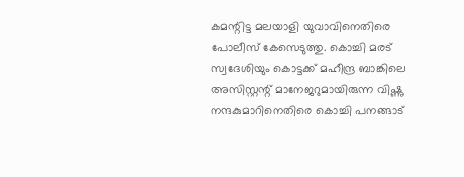കമന്റിട്ട മലയാളി യുവാവിനെതിരെ പോലീസ് കേസെടുത്തു. കൊച്ചി മരട് സ്വദേശിയും കൊട്ടക്ക് മഹീന്ദ്ര ബാങ്കിലെ അസിസ്റ്റന്റ് മാനേജറുമായിരുന്ന വിഷ്ണു നന്ദകുമാറിനെതിരെ കൊച്ചി പനങ്ങാട്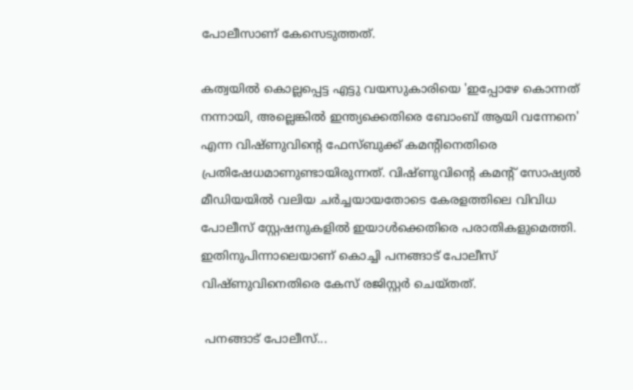പോലീസാണ് കേസെടുത്തത്.

കത്വയിൽ കൊല്ലപ്പെട്ട എട്ടു വയസുകാരിയെ 'ഇപ്പോഴേ കൊന്നത് നന്നായി, അല്ലെങ്കിൽ ഇന്ത്യക്കെതിരെ ബോംബ് ആയി വന്നേനെ' എന്ന വിഷ്ണുവിന്റെ ഫേസ്ബുക്ക് കമന്റിനെതിരെ പ്രതിഷേധമാണുണ്ടായിരുന്നത്. വിഷ്ണുവിന്റെ കമന്റ് സോഷ്യൽ മീഡിയയിൽ വലിയ ചർച്ചയായതോടെ കേരളത്തിലെ വിവിധ പോലീസ് സ്റ്റേഷനുകളിൽ ഇയാൾക്കെതിരെ പരാതികളുമെത്തി. ഇതിനുപിന്നാലെയാണ് കൊച്ചി പനങ്ങാട് പോലീസ് വിഷ്ണുവിനെതിരെ കേസ് രജിസ്റ്റർ ചെയ്തത്.

 പനങ്ങാട് പോലീസ്...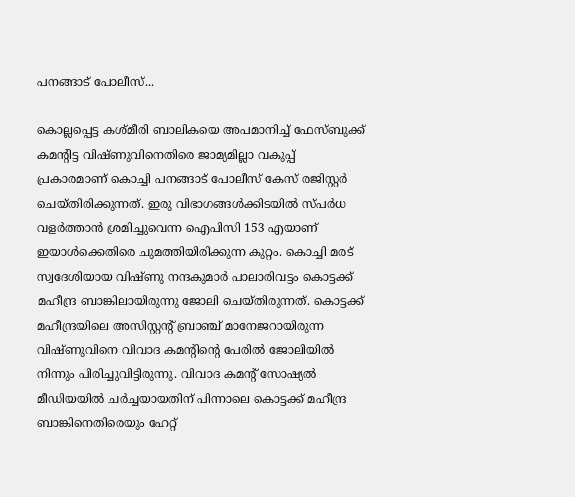പനങ്ങാട് പോലീസ്...

കൊല്ലപ്പെട്ട കശ്മീരി ബാലികയെ അപമാനിച്ച് ഫേസ്ബുക്ക് കമന്റിട്ട വിഷ്ണുവിനെതിരെ ജാമ്യമില്ലാ വകുപ്പ് പ്രകാരമാണ് കൊച്ചി പനങ്ങാട് പോലീസ് കേസ് രജിസ്റ്റർ ചെയ്തിരിക്കുന്നത്. ഇരു വിഭാഗങ്ങൾക്കിടയിൽ സ്പർധ വളർത്താൻ ശ്രമിച്ചുവെന്ന ഐപിസി 153 എയാണ് ഇയാൾക്കെതിരെ ചുമത്തിയിരിക്കുന്ന കുറ്റം. കൊച്ചി മരട് സ്വദേശിയായ വിഷ്ണു നന്ദകുമാർ പാലാരിവട്ടം കൊട്ടക്ക് മഹീന്ദ്ര ബാങ്കിലായിരുന്നു ജോലി ചെയ്തിരുന്നത്. കൊട്ടക്ക് മഹീന്ദ്രയിലെ അസിസ്റ്റന്റ് ബ്രാഞ്ച് മാനേജറായിരുന്ന വിഷ്ണുവിനെ വിവാദ കമന്റിന്റെ പേരിൽ ജോലിയിൽ നിന്നും പിരിച്ചുവിട്ടിരുന്നു. വിവാദ കമന്റ് സോഷ്യൽ മീഡിയയിൽ ചർച്ചയായതിന് പിന്നാലെ കൊട്ടക്ക് മഹീന്ദ്ര ബാങ്കിനെതിരെയും ഹേറ്റ്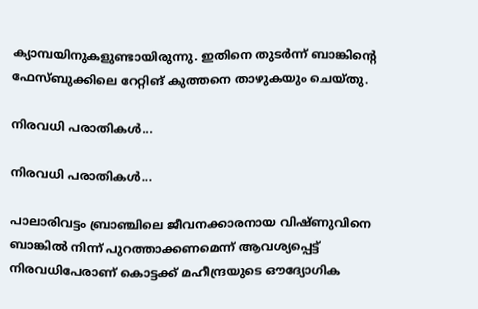ക്യാമ്പയിനുകളുണ്ടായിരുന്നു. ഇതിനെ തുടർന്ന് ബാങ്കിന്റെ ഫേസ്ബുക്കിലെ റേറ്റിങ് കുത്തനെ താഴുകയും ചെയ്തു.

നിരവധി പരാതികൾ...

നിരവധി പരാതികൾ...

പാലാരിവട്ടം ബ്രാഞ്ചിലെ ജീവനക്കാരനായ വിഷ്ണുവിനെ ബാങ്കിൽ നിന്ന് പുറത്താക്കണമെന്ന് ആവശ്യപ്പെട്ട് നിരവധിപേരാണ് കൊട്ടക്ക് മഹീന്ദ്രയുടെ ഔദ്യോഗിക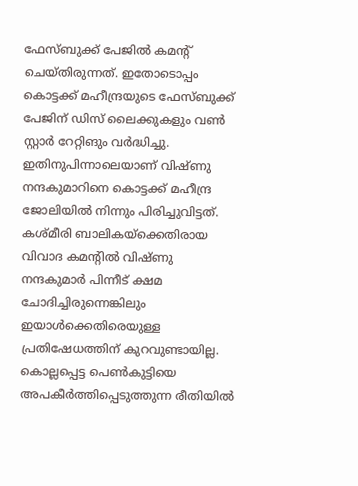ഫേസ്ബുക്ക് പേജിൽ കമന്റ് ചെയ്തിരുന്നത്. ഇതോടൊപ്പം കൊട്ടക്ക് മഹീന്ദ്രയുടെ ഫേസ്ബുക്ക് പേജിന് ഡിസ് ലൈക്കുകളും വൺ സ്റ്റാർ റേറ്റിങും വർദ്ധിച്ചു. ഇതിനുപിന്നാലെയാണ് വിഷ്ണു നന്ദകുമാറിനെ കൊട്ടക്ക് മഹീന്ദ്ര ജോലിയിൽ നിന്നും പിരിച്ചുവിട്ടത്. കശ്മീരി ബാലികയ്ക്കെതിരായ വിവാദ കമന്റിൽ വിഷ്ണു നന്ദകുമാർ പിന്നീട് ക്ഷമ ചോദിച്ചിരുന്നെങ്കിലും ഇയാൾക്കെതിരെയുള്ള പ്രതിഷേധത്തിന് കുറവുണ്ടായില്ല. കൊല്ലപ്പെട്ട പെൺകുട്ടിയെ അപകീർത്തിപ്പെടുത്തുന്ന രീതിയിൽ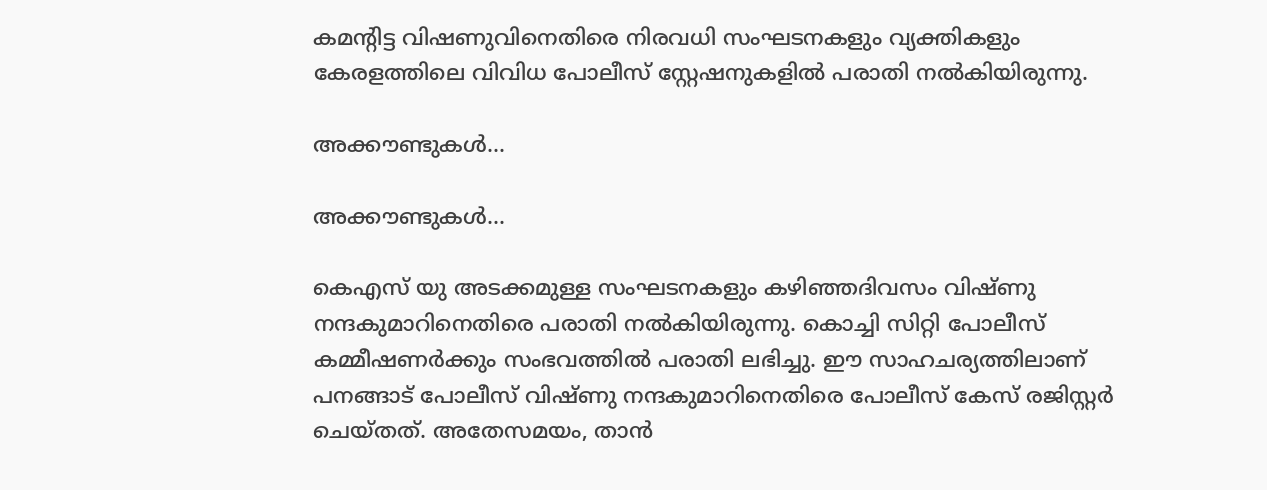കമന്റിട്ട വിഷണുവിനെതിരെ നിരവധി സംഘടനകളും വ്യക്തികളും കേരളത്തിലെ വിവിധ പോലീസ് സ്റ്റേഷനുകളിൽ പരാതി നൽകിയിരുന്നു.

അക്കൗണ്ടുകൾ...

അക്കൗണ്ടുകൾ...

കെഎസ് യു അടക്കമുള്ള സംഘടനകളും കഴിഞ്ഞദിവസം വിഷ്ണു നന്ദകുമാറിനെതിരെ പരാതി നൽകിയിരുന്നു. കൊച്ചി സിറ്റി പോലീസ് കമ്മീഷണർക്കും സംഭവത്തിൽ പരാതി ലഭിച്ചു. ഈ സാഹചര്യത്തിലാണ് പനങ്ങാട് പോലീസ് വിഷ്ണു നന്ദകുമാറിനെതിരെ പോലീസ് കേസ് രജിസ്റ്റർ ചെയ്തത്. അതേസമയം, താൻ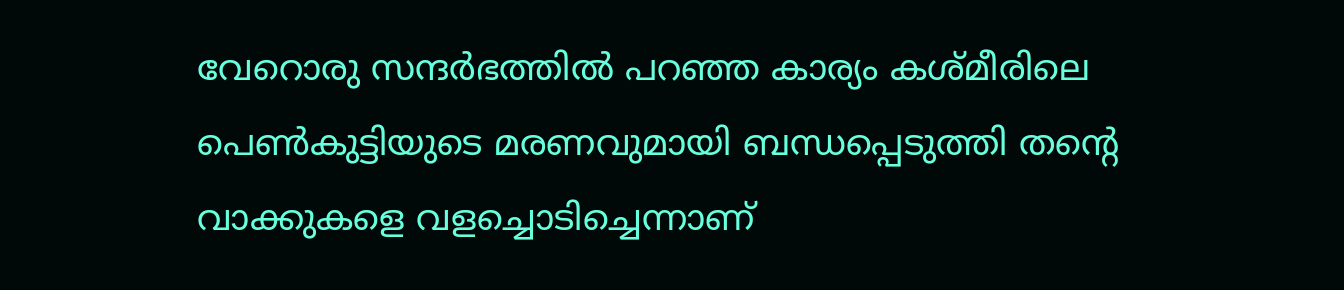വേറൊരു സന്ദർഭത്തിൽ പറഞ്ഞ കാര്യം കശ്മീരിലെ പെൺകുട്ടിയുടെ മരണവുമായി ബന്ധപ്പെടുത്തി തന്റെ വാക്കുകളെ വളച്ചൊടിച്ചെന്നാണ്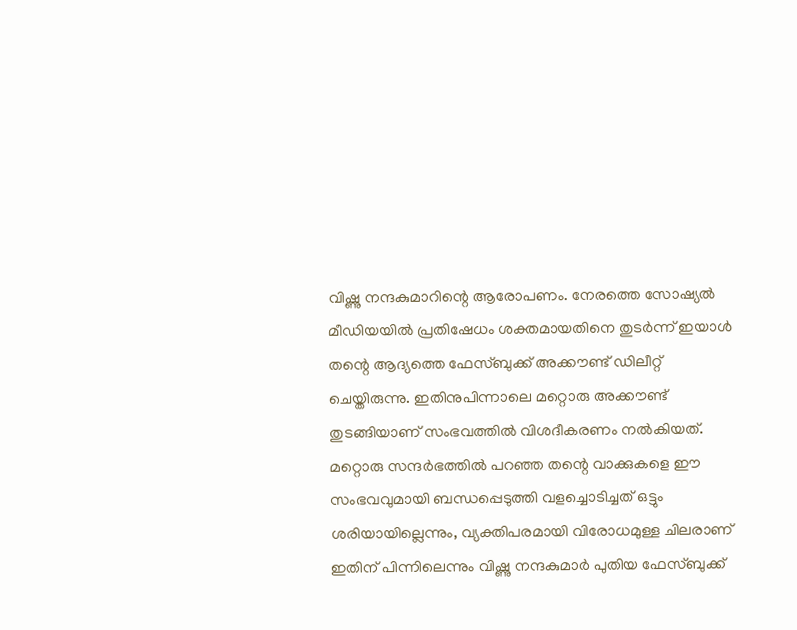വിഷ്ണു നന്ദകുമാറിന്റെ ആരോപണം. നേരത്തെ സോഷ്യൽ മീഡിയയിൽ പ്രതിഷേധം ശക്തമായതിനെ തുടർന്ന് ഇയാൾ തന്റെ ആദ്യത്തെ ഫേസ്ബുക്ക് അക്കൗണ്ട് ഡിലീറ്റ് ചെയ്തിരുന്നു. ഇതിനുപിന്നാലെ മറ്റൊരു അക്കൗണ്ട് തുടങ്ങിയാണ് സംഭവത്തിൽ വിശദീകരണം നൽകിയത്. മറ്റൊരു സന്ദർഭത്തിൽ പറഞ്ഞ തന്റെ വാക്കുകളെ ഈ സംഭവവുമായി ബന്ധപ്പെടുത്തി വളച്ചൊടിച്ചത് ഒട്ടും ശരിയായില്ലെന്നും, വ്യക്തിപരമായി വിരോധമുള്ള ചിലരാണ് ഇതിന് പിന്നിലെന്നും വിഷ്ണു നന്ദകുമാർ പുതിയ ഫേസ്ബുക്ക്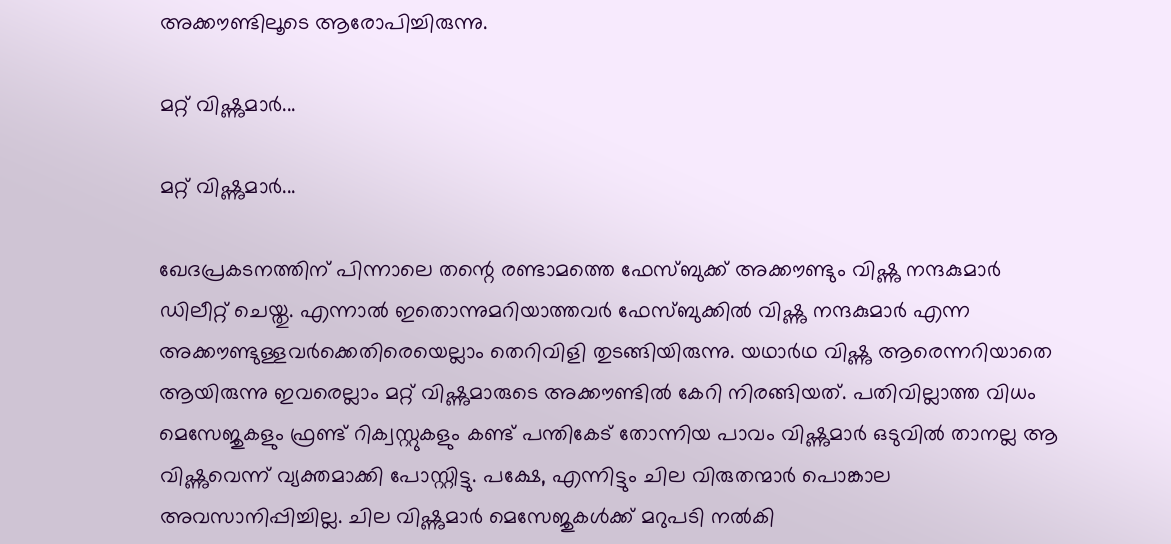അക്കൗണ്ടിലൂടെ ആരോപിച്ചിരുന്നു.

മറ്റ് വിഷ്ണുമാർ...

മറ്റ് വിഷ്ണുമാർ...

ഖേദപ്രകടനത്തിന് പിന്നാലെ തന്റെ രണ്ടാമത്തെ ഫേസ്ബുക്ക് അക്കൗണ്ടും വിഷ്ണു നന്ദകുമാർ ഡിലീറ്റ് ചെയ്തു. എന്നാൽ ഇതൊന്നുമറിയാത്തവർ ഫേസ്ബുക്കിൽ വിഷ്ണു നന്ദകുമാർ എന്ന അക്കൗണ്ടുള്ളവർക്കെതിരെയെല്ലാം തെറിവിളി തുടങ്ങിയിരുന്നു. യഥാർഥ വിഷ്ണു ആരെന്നറിയാതെ ആയിരുന്നു ഇവരെല്ലാം മറ്റ് വിഷ്ണുമാരുടെ അക്കൗണ്ടിൽ കേറി നിരങ്ങിയത്. പതിവില്ലാത്ത വിധം മെസേജുകളും ഫ്രണ്ട് റിക്വസ്റ്റുകളും കണ്ട് പന്തികേട് തോന്നിയ പാവം വിഷ്ണുമാർ ഒടുവിൽ താനല്ല ആ വിഷ്ണുവെന്ന് വ്യക്തമാക്കി പോസ്റ്റിട്ടു. പക്ഷേ, എന്നിട്ടും ചില വിരുതന്മാർ പൊങ്കാല അവസാനിപ്പിച്ചില്ല. ചില വിഷ്ണുമാർ മെസേജുകൾക്ക് മറുപടി നൽകി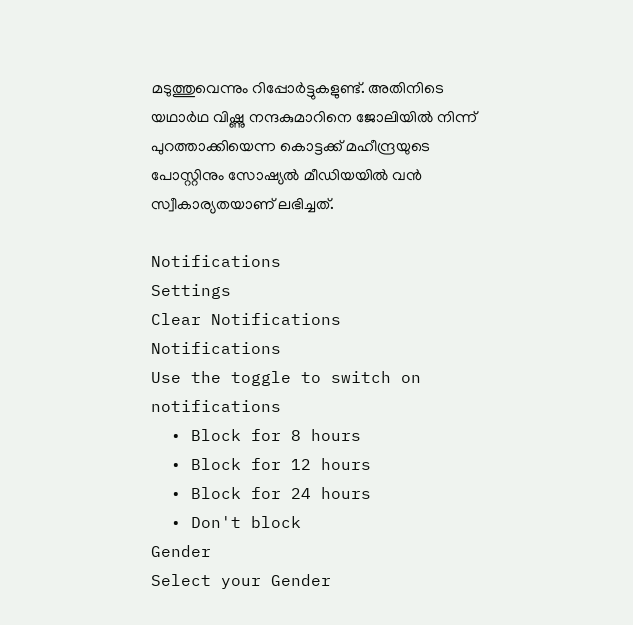മടുത്തുവെന്നും റിപ്പോർട്ടുകളുണ്ട്. അതിനിടെ യഥാർഥ വിഷ്ണു നന്ദകുമാറിനെ ജോലിയിൽ നിന്ന് പുറത്താക്കിയെന്ന കൊട്ടക്ക് മഹീന്ദ്രയുടെ പോസ്റ്റിനും സോഷ്യൽ മീഡിയയിൽ വൻ സ്വീകാര്യതയാണ് ലഭിച്ചത്.

Notifications
Settings
Clear Notifications
Notifications
Use the toggle to switch on notifications
  • Block for 8 hours
  • Block for 12 hours
  • Block for 24 hours
  • Don't block
Gender
Select your Gender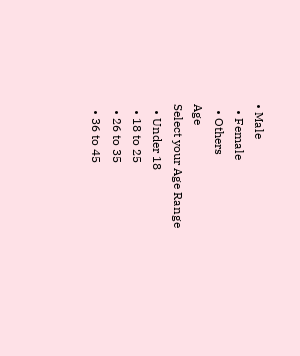• Male
  • Female
  • Others
Age
Select your Age Range
  • Under 18
  • 18 to 25
  • 26 to 35
  • 36 to 45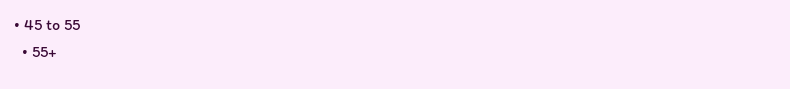• 45 to 55
  • 55+